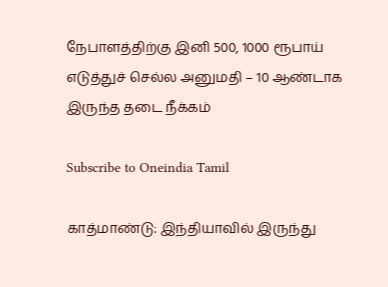நேபாளத்திற்கு இனி 500, 1000 ரூபாய் எடுத்துச் செல்ல அனுமதி – 10 ஆண்டாக இருந்த தடை நீக்கம்

Subscribe to Oneindia Tamil

காத்மாண்டு: இந்தியாவில் இருந்து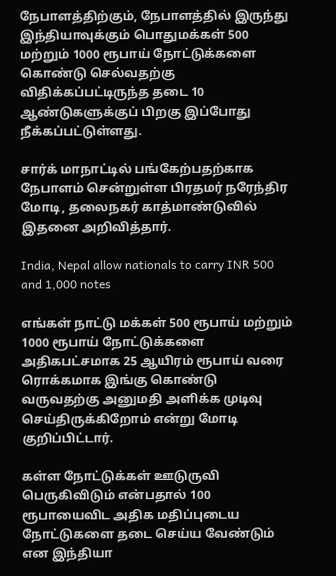நேபாளத்திற்கும், நேபாளத்தில் இருந்து இந்தியாவுக்கும் பொதுமக்கள் 500 மற்றும் 1000 ரூபாய் நோட்டுக்களை கொண்டு செல்வதற்கு விதிக்கப்பட்டிருந்த தடை 10 ஆண்டுகளுக்குப் பிறகு இப்போது நீக்கப்பட்டுள்ளது.

சார்க் மாநாட்டில் பங்கேற்பதற்காக நேபாளம் சென்றுள்ள பிரதமர் நரேந்திர மோடி, தலைநகர் காத்மாண்டுவில் இதனை அறிவித்தார்.

India, Nepal allow nationals to carry INR 500 and 1,000 notes

எங்கள் நாட்டு மக்கள் 500 ரூபாய் மற்றும் 1000 ரூபாய் நோட்டுக்களை அதிகபட்சமாக 25 ஆயிரம் ரூபாய் வரை ரொக்கமாக இங்கு கொண்டு வருவதற்கு அனுமதி அளிக்க முடிவு செய்திருக்கிறோம் என்று மோடி குறிப்பிட்டார்.

கள்ள நோட்டுக்கள் ஊடுருவி பெருகிவிடும் என்பதால் 100 ரூபாயைவிட அதிக மதிப்புடைய நோட்டுகளை தடை செய்ய வேண்டும் என இந்தியா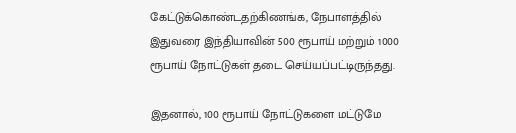கேட்டுக்கொண்டதற்கிணங்க, நேபாளத்தில் இதுவரை இந்தியாவின் 500 ரூபாய் மற்றும் 1000 ரூபாய் நோட்டுகள் தடை செய்யப்பட்டிருந்தது.

இதனால், 100 ரூபாய் நோட்டுகளை மட்டுமே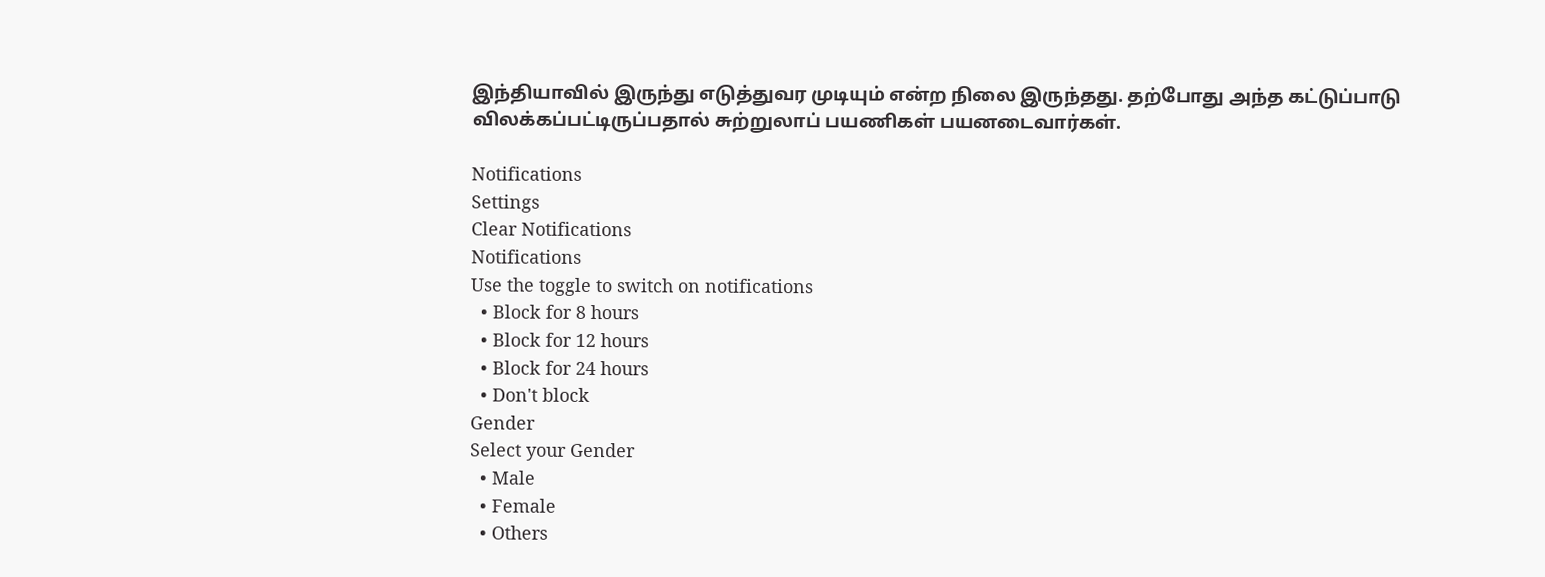இந்தியாவில் இருந்து எடுத்துவர முடியும் என்ற நிலை இருந்தது. தற்போது அந்த கட்டுப்பாடு விலக்கப்பட்டிருப்பதால் சுற்றுலாப் பயணிகள் பயனடைவார்கள்.

Notifications
Settings
Clear Notifications
Notifications
Use the toggle to switch on notifications
  • Block for 8 hours
  • Block for 12 hours
  • Block for 24 hours
  • Don't block
Gender
Select your Gender
  • Male
  • Female
  • Others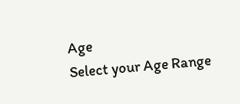Age
Select your Age Range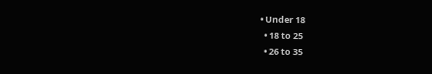• Under 18
  • 18 to 25
  • 26 to 35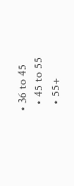• 36 to 45
  • 45 to 55
  • 55+